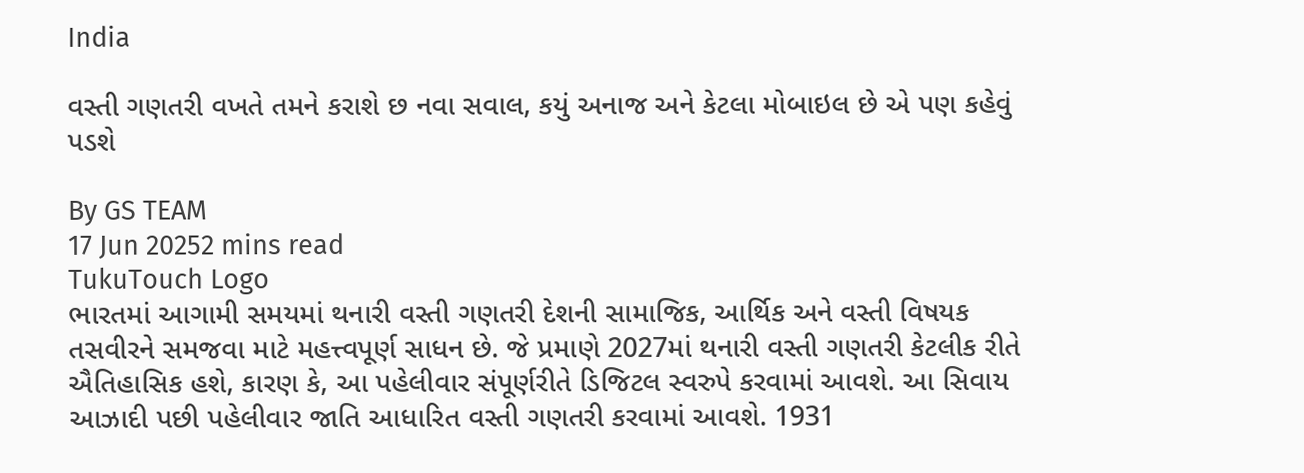India

વસ્તી ગણતરી વખતે તમને કરાશે છ નવા સવાલ, કયું અનાજ અને કેટલા મોબાઇલ છે એ પણ કહેવું પડશે

By GS TEAM
17 Jun 20252 mins read
TukuTouch Logo
ભારતમાં આગામી સમયમાં થનારી વસ્તી ગણતરી દેશની સામાજિક, આર્થિક અને વસ્તી વિષયક તસવીરને સમજવા માટે મહત્ત્વપૂર્ણ સાધન છે. જે પ્રમાણે 2027માં થનારી વસ્તી ગણતરી કેટલીક રીતે ઐતિહાસિક હશે, કારણ કે, આ પહેલીવાર સંપૂર્ણરીતે ડિજિટલ સ્વરુપે કરવામાં આવશે. આ સિવાય આઝાદી પછી પહેલીવાર જાતિ આધારિત વસ્તી ગણતરી કરવામાં આવશે. 1931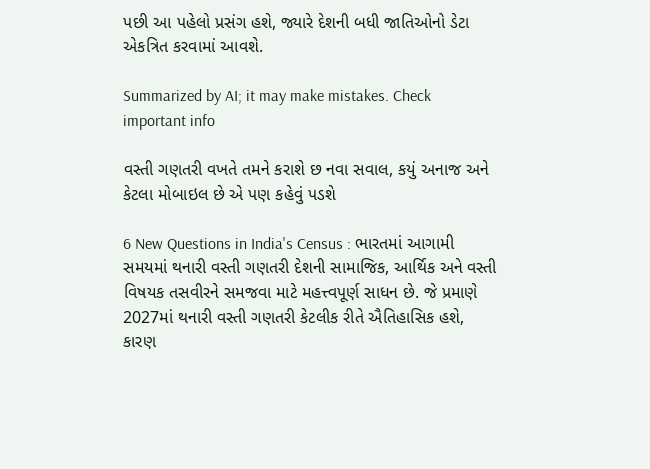પછી આ પહેલો પ્રસંગ હશે, જ્યારે દેશની બધી જાતિઓનો ડેટા એકત્રિત કરવામાં આવશે.

Summarized by AI; it may make mistakes. Check important info

વસ્તી ગણતરી વખતે તમને કરાશે છ નવા સવાલ, કયું અનાજ અને કેટલા મોબાઇલ છે એ પણ કહેવું પડશે

6 New Questions in India's Census : ભારતમાં આગામી સમયમાં થનારી વસ્તી ગણતરી દેશની સામાજિક, આર્થિક અને વસ્તી વિષયક તસવીરને સમજવા માટે મહત્ત્વપૂર્ણ સાધન છે. જે પ્રમાણે 2027માં થનારી વસ્તી ગણતરી કેટલીક રીતે ઐતિહાસિક હશે, કારણ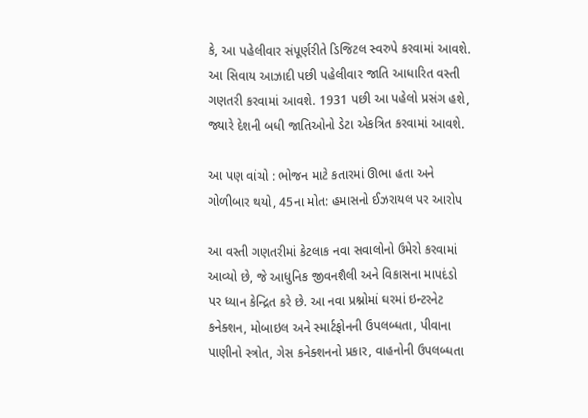કે, આ પહેલીવાર સંપૂર્ણરીતે ડિજિટલ સ્વરુપે કરવામાં આવશે. આ સિવાય આઝાદી પછી પહેલીવાર જાતિ આધારિત વસ્તી ગણતરી કરવામાં આવશે. 1931 પછી આ પહેલો પ્રસંગ હશે, જ્યારે દેશની બધી જાતિઓનો ડેટા એકત્રિત કરવામાં આવશે.

આ પણ વાંચો : ભોજન માટે કતારમાં ઊભા હતા અને ગોળીબાર થયો, 45ના મોત: હમાસનો ઈઝરાયલ પર આરોપ

આ વસ્તી ગણતરીમાં કેટલાક નવા સવાલોનો ઉમેરો કરવામાં આવ્યો છે, જે આધુનિક જીવનશૈલી અને વિકાસના માપદંડો પર ધ્યાન કેન્દ્રિત કરે છે. આ નવા પ્રશ્નોમાં ઘરમાં ઇન્ટરનેટ કનેક્શન, મોબાઇલ અને સ્માર્ટફોનની ઉપલબ્ધતા, પીવાના પાણીનો સ્ત્રોત, ગેસ કનેક્શનનો પ્રકાર, વાહનોની ઉપલબ્ધતા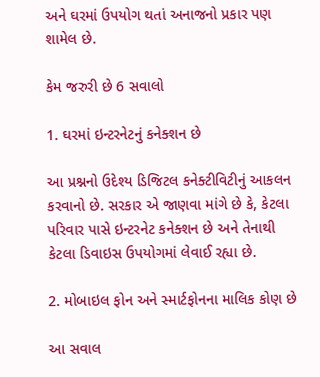અને ઘરમાં ઉપયોગ થતાં અનાજનો પ્રકાર પણ શામેલ છે.

કેમ જરુરી છે 6 સવાલો

1. ઘરમાં ઇન્ટરનેટનું કનેક્શન છે

આ પ્રશ્નનો ઉદેશ્ય ડિજિટલ કનેક્ટીવિટીનું આકલન કરવાનો છે. સરકાર એ જાણવા માંગે છે કે, કેટલા પરિવાર પાસે ઇન્ટરનેટ કનેક્શન છે અને તેનાથી કેટલા ડિવાઇસ ઉપયોગમાં લેવાઈ રહ્યા છે.

2. મોબાઇલ ફોન અને સ્માર્ટફોનના માલિક કોણ છે

આ સવાલ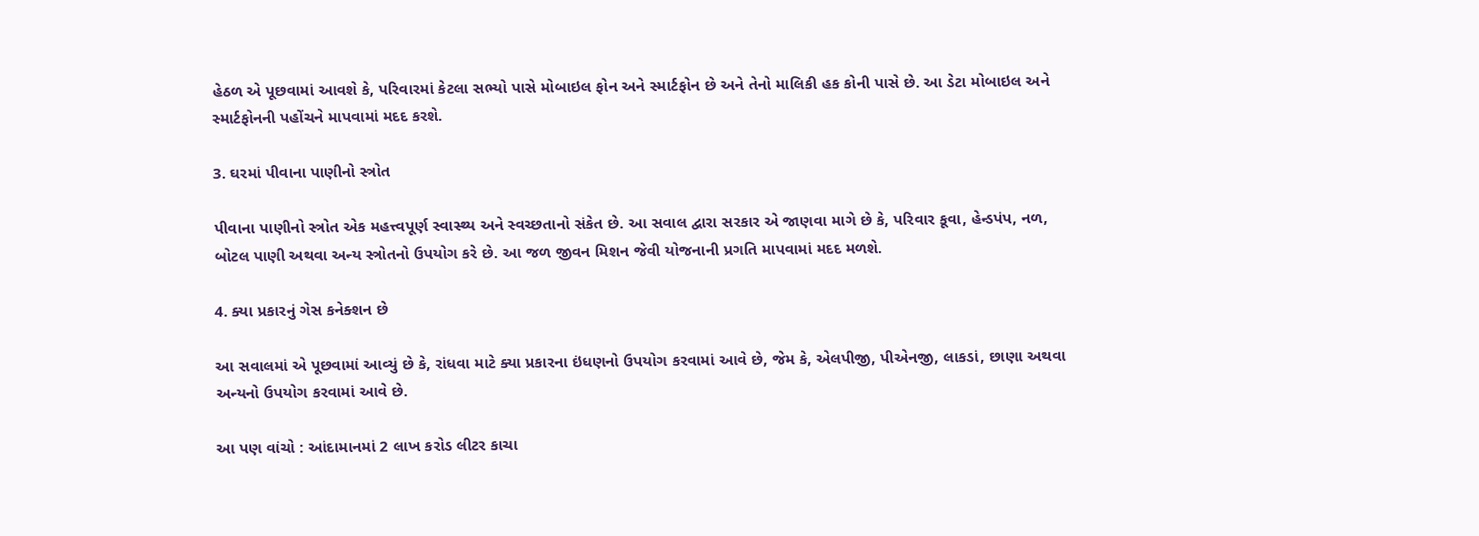હેઠળ એ પૂછવામાં આવશે કે, પરિવારમાં કેટલા સભ્યો પાસે મોબાઇલ ફોન અને સ્માર્ટફોન છે અને તેનો માલિકી હક કોની પાસે છે. આ ડેટા મોબાઇલ અને સ્માર્ટફોનની પહોંચને માપવામાં મદદ કરશે.

3. ઘરમાં પીવાના પાણીનો સ્ત્રોત

પીવાના પાણીનો સ્ત્રોત એક મહત્ત્વપૂર્ણ સ્વાસ્થ્ય અને સ્વચ્છતાનો સંકેત છે. આ સવાલ દ્વારા સરકાર એ જાણવા માગે છે કે, પરિવાર કૂવા, હેન્ડપંપ, નળ, બોટલ પાણી અથવા અન્ય સ્ત્રોતનો ઉપયોગ કરે છે. આ જળ જીવન મિશન જેવી યોજનાની પ્રગતિ માપવામાં મદદ મળશે.

4. ક્યા પ્રકારનું ગેસ કનેક્શન છે

આ સવાલમાં એ પૂછવામાં આવ્યું છે કે, રાંધવા માટે ક્યા પ્રકારના ઇંધણનો ઉપયોગ કરવામાં આવે છે, જેમ કે, એલપીજી, પીએનજી, લાકડાં, છાણા અથવા અન્યનો ઉપયોગ કરવામાં આવે છે.

આ પણ વાંચો : આંદામાનમાં 2 લાખ કરોડ લીટર કાચા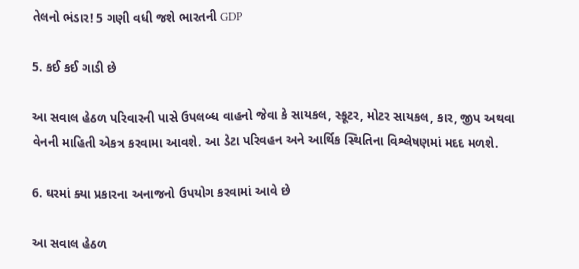તેલનો ભંડાર! 5 ગણી વધી જશે ભારતની GDP

5. કઈ કઈ ગાડી છે

આ સવાલ હેઠળ પરિવારની પાસે ઉપલબ્ધ વાહનો જેવા કે સાયકલ, સ્કૂટર, મોટર સાયકલ, કાર, જીપ અથવા વેનની માહિતી એકત્ર કરવામા આવશે. આ ડેટા પરિવહન અને આર્થિક સ્થિતિના વિશ્લેષણમાં મદદ મળશે.

6. ઘરમાં ક્યા પ્રકારના અનાજનો ઉપયોગ કરવામાં આવે છે

આ સવાલ હેઠળ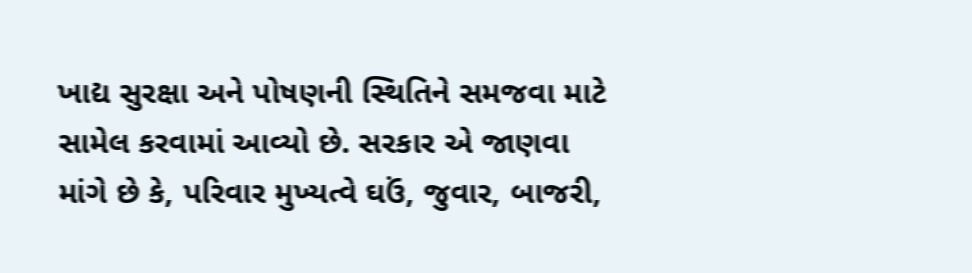ખાદ્ય સુરક્ષા અને પોષણની સ્થિતિને સમજવા માટે સામેલ કરવામાં આવ્યો છે. સરકાર એ જાણવા માંગે છે કે, પરિવાર મુખ્યત્વે ઘઉં, જુવાર, બાજરી,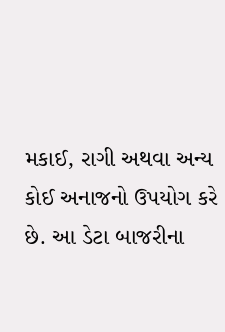મકાઈ, રાગી અથવા અન્ય કોઈ અનાજનો ઉપયોગ કરે છે. આ ડેટા બાજરીના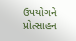ઉપયોગને પ્રોત્સાહન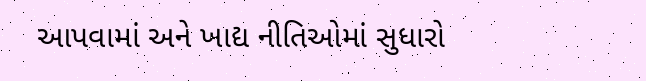આપવામાં અને ખાદ્ય નીતિઓમાં સુધારો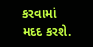કરવામાં મદદ કરશે.